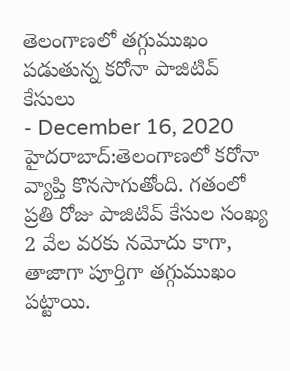తెలంగాణలో తగ్గుముఖం పడుతున్న కరోనా పాజిటివ్ కేసులు
- December 16, 2020
హైదరాబాద్:తెలంగాణలో కరోనా వ్యాప్తి కొనసాగుతోంది. గతంలో ప్రతి రోజు పాజిటివ్ కేసుల సంఖ్య 2 వేల వరకు నమోదు కాగా, తాజాగా పూర్తిగా తగ్గుముఖం పట్టాయి.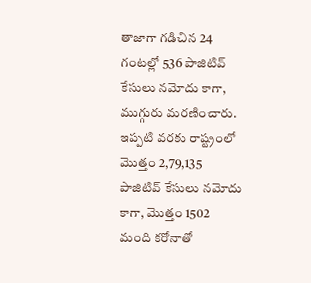తాజాగా గడిచిన 24 గంటల్లో 536 పాజిటివ్ కేసులు నమోదు కాగా, ముగ్గురు మరణించారు. ఇప్పటి వరకు రాష్ట్రంలో మొత్తం 2,79,135 పాజిటివ్ కేసులు నమోదు కాగా, మొత్తం 1502 మంది కరోనాతో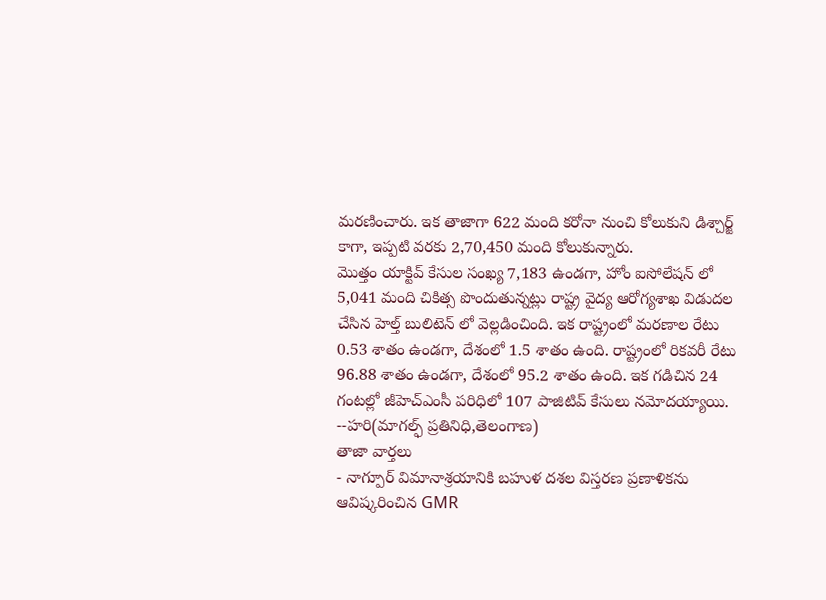మరణించారు. ఇక తాజాగా 622 మంది కరోనా నుంచి కోలుకుని డిశ్చార్జ్ కాగా, ఇప్పటి వరకు 2,70,450 మంది కోలుకున్నారు.
మొత్తం యాక్టివ్ కేసుల సంఖ్య 7,183 ఉండగా, హోం ఐసోలేషన్ లో 5,041 మంది చికిత్స పొందుతున్నట్లు రాష్ట్ర వైద్య ఆరోగ్యశాఖ విడుదల చేసిన హెల్త్ బులిటెన్ లో వెల్లడించింది. ఇక రాష్ట్రంలో మరణాల రేటు 0.53 శాతం ఉండగా, దేశంలో 1.5 శాతం ఉంది. రాష్ట్రంలో రికవరీ రేటు 96.88 శాతం ఉండగా, దేశంలో 95.2 శాతం ఉంది. ఇక గడిచిన 24 గంటల్లో జీహెచ్ఎంసీ పరిధిలో 107 పాజిటివ్ కేసులు నమోదయ్యాయి.
--హరి(మాగల్ఫ్ ప్రతినిధి,తెలంగాణ)
తాజా వార్తలు
- నాగ్పూర్ విమానాశ్రయానికి బహుళ దశల విస్తరణ ప్రణాళికను ఆవిష్కరించిన GMR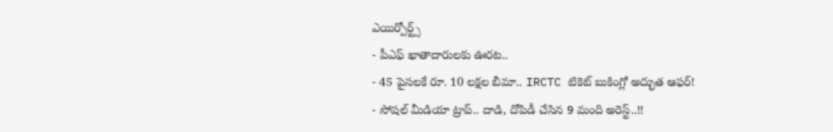ఎయిర్పోర్ట్స్
- పీఎఫ్ ఖాతాదారులకు ఊరట..
- 45 పైసలకే రూ. 10 లక్షల బీమా.. IRCTC టికెట్ బుకింగ్లో అద్భుత ఆఫర్!
- సోషల్ మీడియా ట్రాప్.. దాడి, దోపిడీ చేసిన 9 మంది అరెస్ట్..!!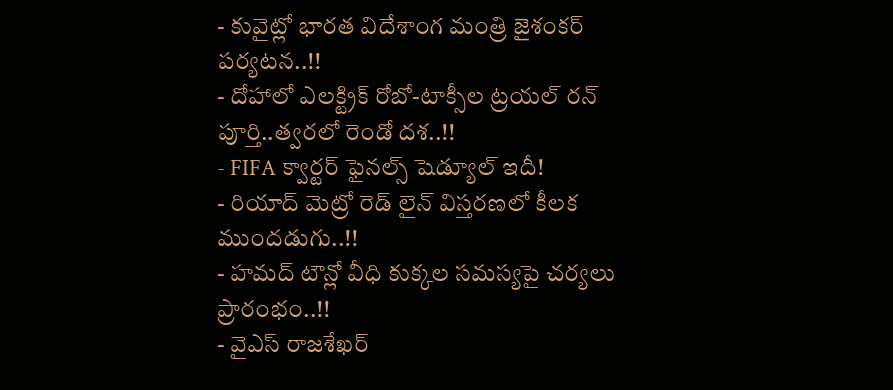- కువైట్లో భారత విదేశాంగ మంత్రి జైశంకర్ పర్యటన..!!
- దోహాలో ఎలక్ట్రిక్ రోబో-టాక్సీల ట్రయల్ రన్ పూర్తి..త్వరలో రెండో దశ..!!
- FIFA క్వార్టర్ ఫైనల్స్ షెడ్యూల్ ఇదీ!
- రియాద్ మెట్రో రెడ్ లైన్ విస్తరణలో కీలక ముందడుగు..!!
- హమద్ టౌన్లో వీధి కుక్కల సమస్యపై చర్యలు ప్రారంభం..!!
- వైఎస్ రాజశేఖర్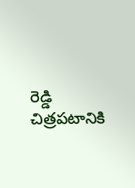రెడ్డి చిత్రపటానికి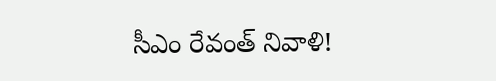సీఎం రేవంత్ నివాళి!